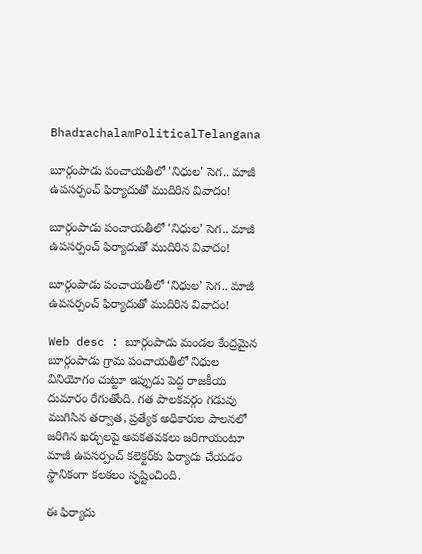BhadrachalamPoliticalTelangana

బూర్గంపాడు పంచాయతీలో 'నిధుల' సెగ.. మాజీ ఉపసర్పంచ్ ఫిర్యాదుతో ముదిరిన వివాదం!

బూర్గంపాడు పంచాయతీలో 'నిధుల' సెగ.. మాజీ ఉపసర్పంచ్ ఫిర్యాదుతో ముదిరిన వివాదం!

బూర్గంపాడు పంచాయతీలో ‘నిధుల’ సెగ.. మాజీ ఉపసర్పంచ్ ఫిర్యాదుతో ముదిరిన వివాదం!

Web desc : బూర్గంపాడు మండల కేంద్రమైన బూర్గంపాడు గ్రామ పంచాయతీలో నిధుల వినియోగం చుట్టూ ఇప్పుడు పెద్ద రాజకీయ దుమారం రేగుతోంది. గత పాలకవర్గం గడువు ముగిసిన తర్వాత, ప్రత్యేక అధికారుల పాలనలో జరిగిన ఖర్చులపై అవకతవకలు జరిగాయంటూ మాజీ ఉపసర్పంచ్ కలెక్టర్‌కు ఫిర్యాదు చేయడం స్థానికంగా కలకలం సృష్టించింది.

ఈ ఫిర్యాదు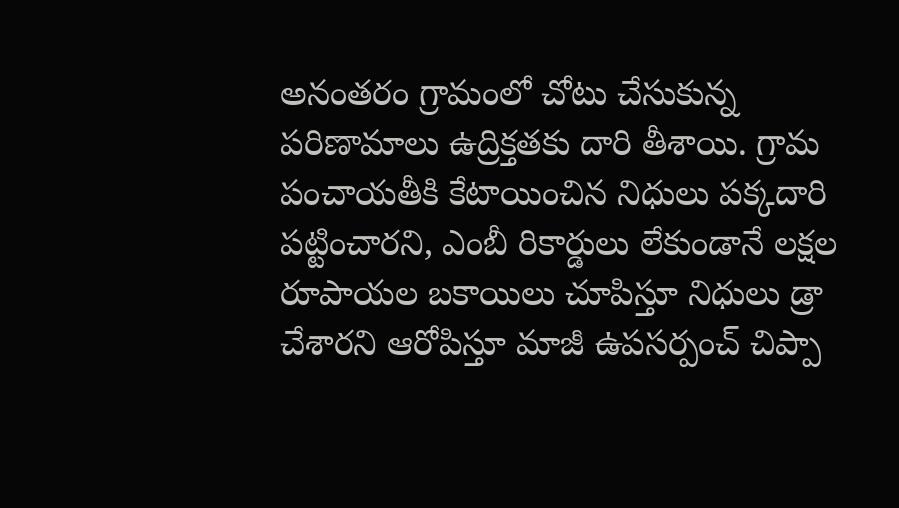అనంతరం గ్రామంలో చోటు చేసుకున్న పరిణామాలు ఉద్రిక్తతకు దారి తీశాయి. గ్రామ పంచాయతీకి కేటాయించిన నిధులు పక్కదారి పట్టించారని, ఎంబీ రికార్డులు లేకుండానే లక్షల రూపాయల బకాయిలు చూపిస్తూ నిధులు డ్రా చేశారని ఆరోపిస్తూ మాజీ ఉపసర్పంచ్ చిప్పా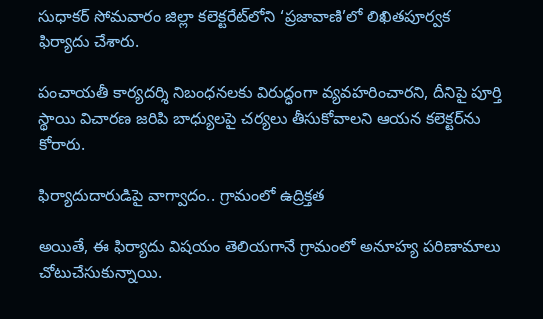సుధాకర్ సోమవారం జిల్లా కలెక్టరేట్‌లోని ‘ప్రజావాణి’లో లిఖితపూర్వక ఫిర్యాదు చేశారు.

పంచాయతీ కార్యదర్శి నిబంధనలకు విరుద్ధంగా వ్యవహరించారని, దీనిపై పూర్తి స్థాయి విచారణ జరిపి బాధ్యులపై చర్యలు తీసుకోవాలని ఆయన కలెక్టర్‌ను కోరారు.

ఫిర్యాదుదారుడిపై వాగ్వాదం.. గ్రామంలో ఉద్రిక్తత

అయితే, ఈ ఫిర్యాదు విషయం తెలియగానే గ్రామంలో అనూహ్య పరిణామాలు చోటుచేసుకున్నాయి.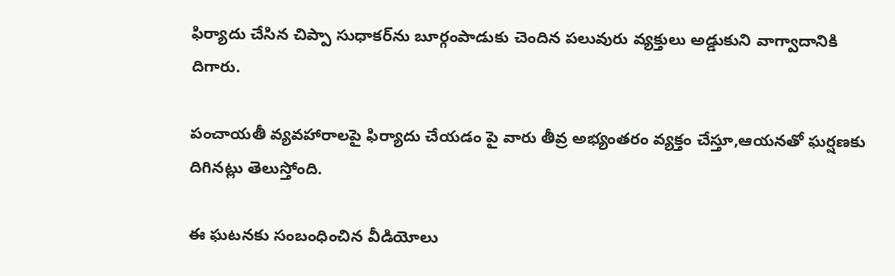ఫిర్యాదు చేసిన చిప్పా సుధాకర్‌ను బూర్గంపాడుకు చెందిన పలువురు వ్యక్తులు అడ్డుకుని వాగ్వాదానికి దిగారు.

పంచాయతీ వ్యవహారాలపై ఫిర్యాదు చేయడం పై వారు తీవ్ర అభ్యంతరం వ్యక్తం చేస్తూ,ఆయనతో ఘర్షణకు దిగినట్లు తెలుస్తోంది.

ఈ ఘటనకు సంబంధించిన వీడియోలు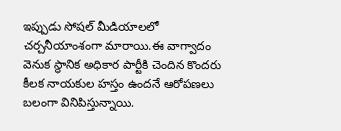ఇప్పుడు సోషల్ మీడియాలలో చర్చనీయాంశంగా మారాయి.ఈ వాగ్వాదం వెనుక స్థానిక అధికార పార్టీకి చెందిన కొందరు కీలక నాయకుల హస్తం ఉందనే ఆరోపణలు బలంగా వినిపిస్తున్నాయి.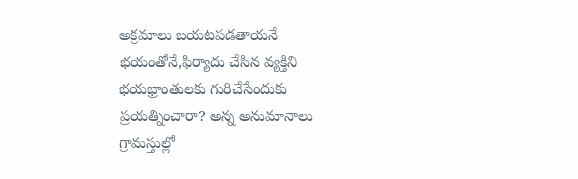అక్రమాలు బయటపడతాయనే భయంతోనే,ఫిర్యాదు చేసిన వ్యక్తిని భయభ్రాంతులకు గురిచేసేందుకు ప్రయత్నించారా? అన్న అనుమానాలు గ్రామస్తుల్లో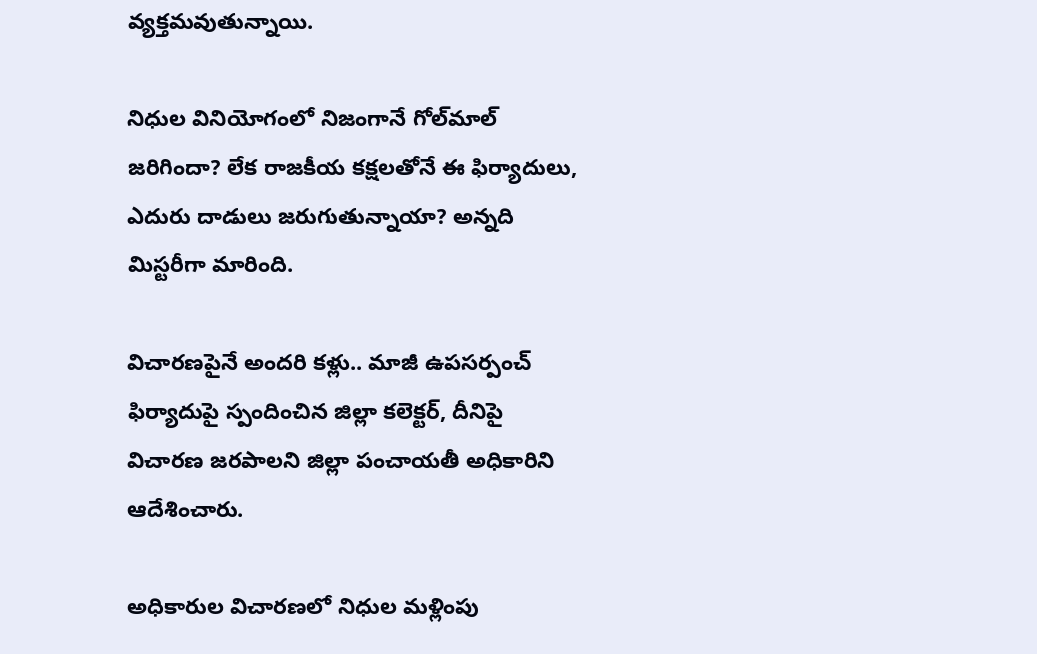వ్యక్తమవుతున్నాయి.

నిధుల వినియోగంలో నిజంగానే గోల్‌మాల్ జరిగిందా? లేక రాజకీయ కక్షలతోనే ఈ ఫిర్యాదులు, ఎదురు దాడులు జరుగుతున్నాయా? అన్నది మిస్టరీగా మారింది.

విచారణపైనే అందరి కళ్లు.. మాజీ ఉపసర్పంచ్ ఫిర్యాదుపై స్పందించిన జిల్లా కలెక్టర్, దీనిపై విచారణ జరపాలని జిల్లా పంచాయతీ అధికారిని ఆదేశించారు.

అధికారుల విచారణలో నిధుల మళ్లింపు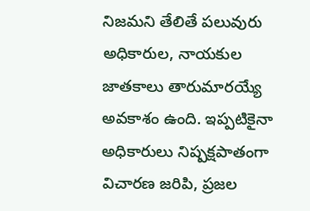నిజమని తేలితే పలువురు అధికారుల, నాయకుల జాతకాలు తారుమారయ్యే అవకాశం ఉంది. ఇప్పటికైనా అధికారులు నిష్పక్షపాతంగా విచారణ జరిపి, ప్రజల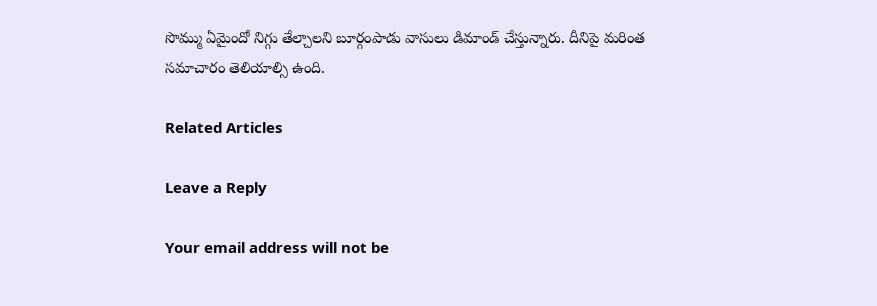సొమ్ము ఏమైందో నిగ్గు తేల్చాలని బూర్గంపాడు వాసులు డిమాండ్ చేస్తున్నారు. దీనిపై మరింత సమాచారం తెలియాల్సి ఉంది.

Related Articles

Leave a Reply

Your email address will not be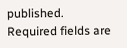published. Required fields are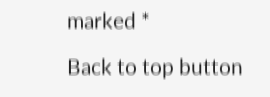marked *

Back to top button